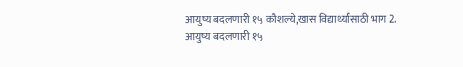आयुष्य बदलणारी १५ कौशल्ये,खास विद्यार्थ्यांसाठी भाग 2.
आयुष्य बदलणारी १५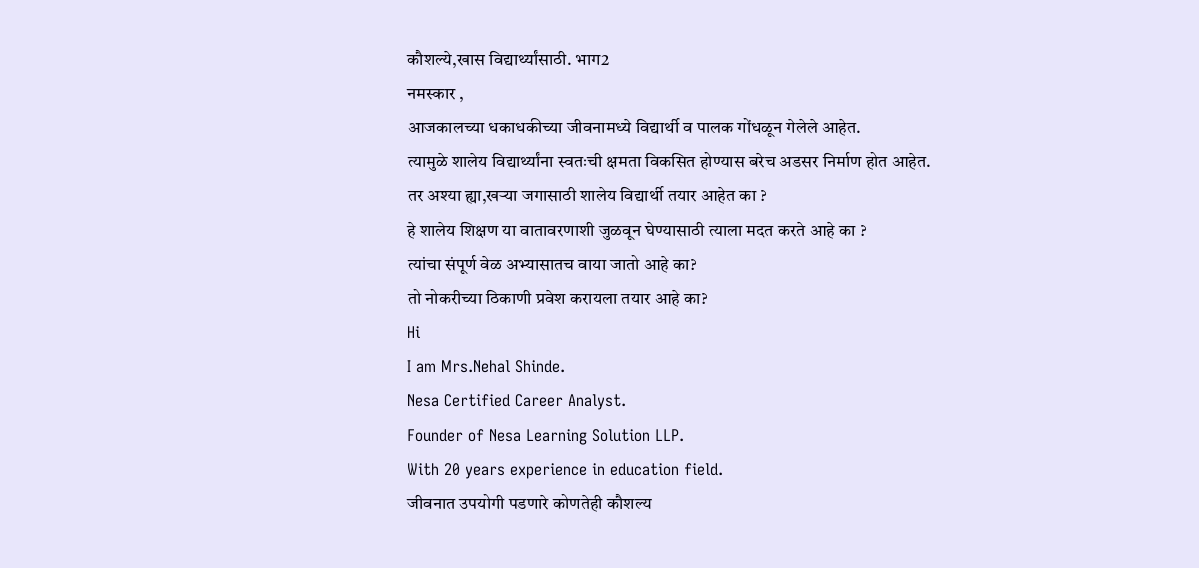कौशल्ये,खास विद्यार्थ्यांसाठी. भाग2
नमस्कार ,
आजकालच्या धकाधकीच्या जीवनामध्ये विद्यार्थी व पालक गोंधळून गेलेले आहेत.
त्यामुळे शालेय विद्यार्थ्यांना स्वतःची क्षमता विकसित होण्यास बरेच अडसर निर्माण होत आहेत.
तर अश्या ह्या,खऱ्या जगासाठी शालेय विद्यार्थी तयार आहेत का ?
हे शालेय शिक्षण या वातावरणाशी जुळवून घेण्यासाठी त्याला मदत करते आहे का ?
त्यांचा संपूर्ण वेळ अभ्यासातच वाया जातो आहे का?
तो नोकरीच्या ठिकाणी प्रवेश करायला तयार आहे का?
Hi
I am Mrs.Nehal Shinde.
Nesa Certified Career Analyst.
Founder of Nesa Learning Solution LLP.
With 20 years experience in education field.
जीवनात उपयोगी पडणारे कोणतेही कौशल्य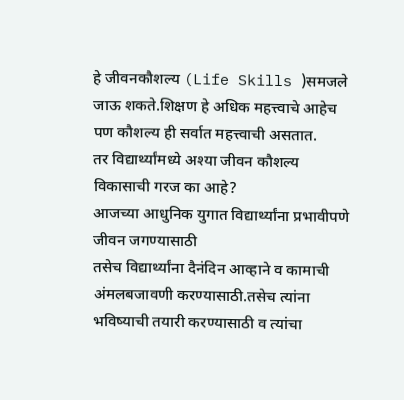हे जीवनकौशल्य (Life Skills )समजले जाऊ शकते.शिक्षण हे अधिक महत्त्वाचे आहेच पण कौशल्य ही सर्वात महत्त्वाची असतात.
तर विद्यार्थ्यांमध्ये अश्या जीवन कौशल्य विकासाची गरज का आहे?
आजच्या आधुनिक युगात विद्यार्थ्यांना प्रभावीपणे जीवन जगण्यासाठी
तसेच विद्यार्थ्यांना दैनंदिन आव्हाने व कामाची अंमलबजावणी करण्यासाठी.तसेच त्यांना भविष्याची तयारी करण्यासाठी व त्यांचा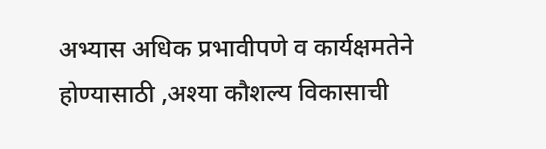अभ्यास अधिक प्रभावीपणे व कार्यक्षमतेने होण्यासाठी ,अश्या कौशल्य विकासाची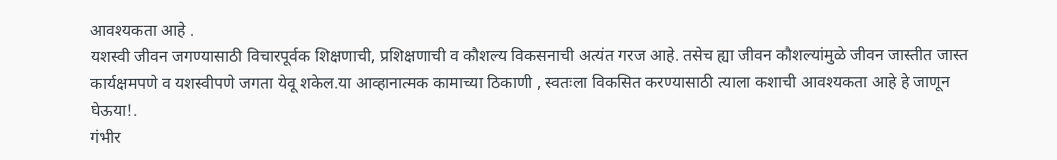आवश्यकता आहे .
यशस्वी जीवन जगण्यासाठी विचारपूर्वक शिक्षणाची, प्रशिक्षणाची व कौशल्य विकसनाची अत्यंत गरज आहे. तसेच ह्या जीवन कौशल्यांमुळे जीवन जास्तीत जास्त कार्यक्षमपणे व यशस्वीपणे जगता येवू शकेल.या आव्हानात्मक कामाच्या ठिकाणी , स्वतःला विकसित करण्यासाठी त्याला कशाची आवश्यकता आहे हे जाणून घेऊया!.
गंभीर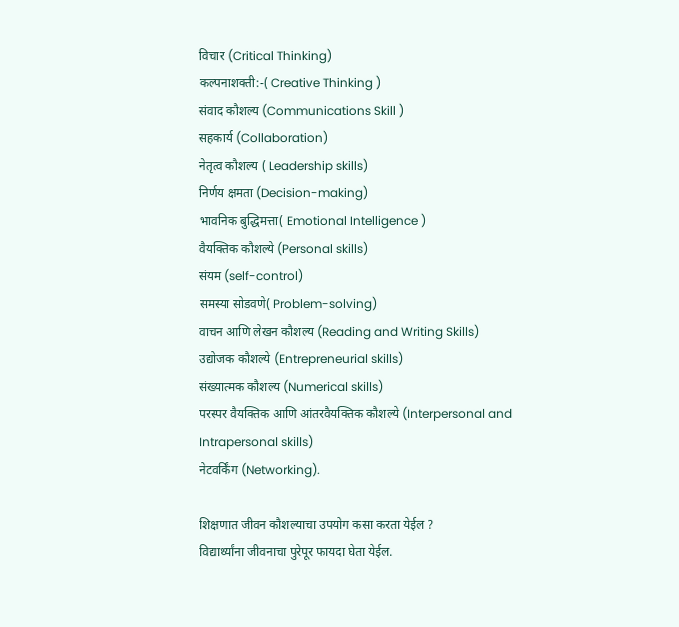विचार (Critical Thinking)
कल्पनाशक्ती:-( Creative Thinking )
संवाद कौशल्य (Communications Skill )
सहकार्य (Collaboration)
नेतृत्व कौशल्य ( Leadership skills)
निर्णय क्षमता (Decision-making)
भावनिक बुद्धिमत्ता( Emotional Intelligence )
वैयक्तिक कौशल्ये (Personal skills)
संयम (self-control)
समस्या सोडवणे( Problem-solving)
वाचन आणि लेखन कौशल्य (Reading and Writing Skills)
उद्योजक कौशल्ये (Entrepreneurial skills)
संख्यात्मक कौशल्य (Numerical skills)
परस्पर वैयक्तिक आणि आंतरवैयक्तिक कौशल्ये (Interpersonal and Intrapersonal skills)
नेटवर्किंग (Networking).

शिक्षणात जीवन कौशल्याचा उपयोग कसा करता येईल ?
विद्यार्थ्यांना जीवनाचा पुरेपूर फायदा घेता येईल.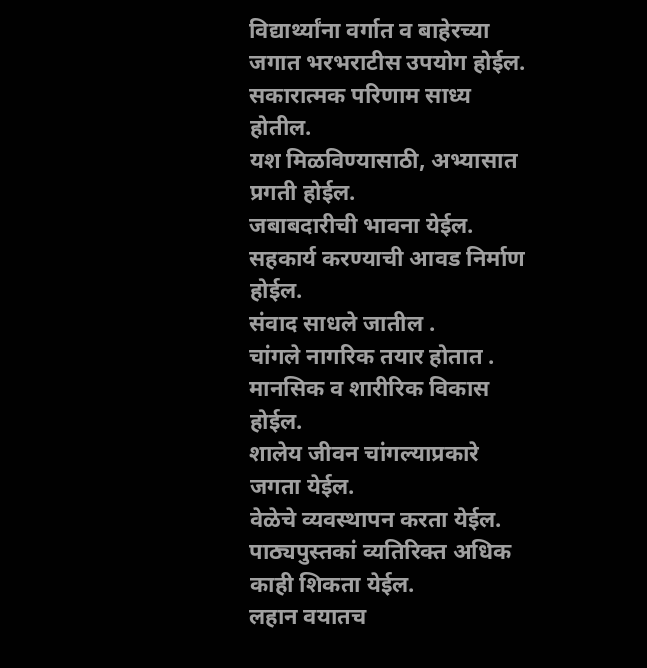विद्यार्थ्यांना वर्गात व बाहेरच्या जगात भरभराटीस उपयोग होईल.
सकारात्मक परिणाम साध्य होतील.
यश मिळविण्यासाठी, अभ्यासात प्रगती होईल.
जबाबदारीची भावना येईल.
सहकार्य करण्याची आवड निर्माण होईल.
संवाद साधले जातील .
चांगले नागरिक तयार होतात . मानसिक व शारीरिक विकास होईल.
शालेय जीवन चांगल्याप्रकारे जगता येईल.
वेळेचे व्यवस्थापन करता येईल.
पाठ्यपुस्तकां व्यतिरिक्त अधिक काही शिकता येईल.
लहान वयातच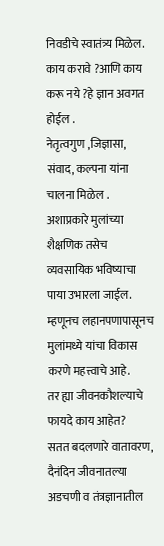निवडीचे स्वातंत्र्य मिळेल.
काय करावे ?आणि काय करू नये ?हे ज्ञान अवगत होईल .
नेतृत्वगुण ,जिज्ञासा, संवाद, कल्पना यांना चालना मिळेल .
अशाप्रकारे मुलांच्या शैक्षणिक तसेच व्यवसायिक भविष्याचा पाया उभारला जाईल. म्हणूनच लहानपणापासूनच मुलांमध्ये यांचा विकास करणे महत्त्वाचे आहे.
तर ह्या जीवनकौशल्याचे फायदे काय आहेत?
सतत बदलणारे वातावरण, दैनंदिन जीवनातल्या अडचणी व तंत्रज्ञानातील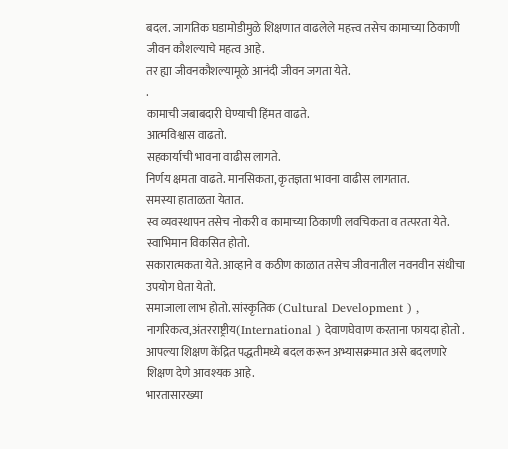बदल. जागतिक घडामोडीमुळे शिक्षणात वाढलेले महत्त्व तसेच कामाच्या ठिकाणी जीवन कौशल्याचे महत्व आहे.
तर ह्या जीवनकौशल्यामूळे आनंदी जीवन जगता येते.
.
कामाची जबाबदारी घेण्याची हिंमत वाढते.
आत्मविश्वास वाढतो.
सहकार्याची भावना वाढीस लागते.
निर्णय क्षमता वाढते. मानसिकता, कृतज्ञता भावना वाढीस लागतात.
समस्या हाताळता येतात.
स्व व्यवस्थापन तसेच नोकरी व कामाच्या ठिकाणी लवचिकता व तत्परता येते.
स्वाभिमान विकसित होतो.
सकारात्मकता येते. आव्हाने व कठीण काळात तसेच जीवनातील नवनवीन संधीचा उपयोग घेता येतो.
समाजाला लाभ होतो. सांस्कृतिक (Cultural Development ) , नागरिकत्व,अंतरराष्ट्रीय(International ) देवाणघेवाण करताना फायदा होतो .
आपल्या शिक्षण केंद्रित पद्धतीमध्ये बदल करून अभ्यासक्रमात असे बदलणारे शिक्षण देणे आवश्यक आहे.
भारतासारख्या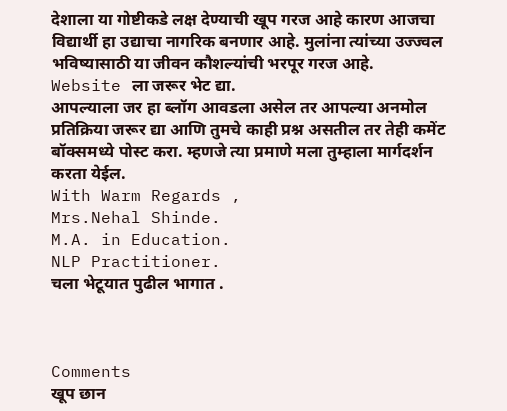देशाला या गोष्टीकडे लक्ष देण्याची खूप गरज आहे कारण आजचा विद्यार्थी हा उद्याचा नागरिक बनणार आहे. मुलांना त्यांच्या उज्ज्वल भविष्यासाठी या जीवन कौशल्यांची भरपूर गरज आहे.
Website ला जरूर भेट द्या.
आपल्याला जर हा ब्लॉग आवडला असेल तर आपल्या अनमोल प्रतिक्रिया जरूर द्या आणि तुमचे काही प्रश्न असतील तर तेही कमेंट बॉक्समध्ये पोस्ट करा. म्हणजे त्या प्रमाणे मला तुम्हाला मार्गदर्शन करता येईल.
With Warm Regards ,
Mrs.Nehal Shinde.
M.A. in Education.
NLP Practitioner.
चला भेटूयात पुढील भागात .



Comments
खूप छान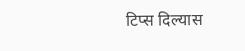टिप्स दिल्यास